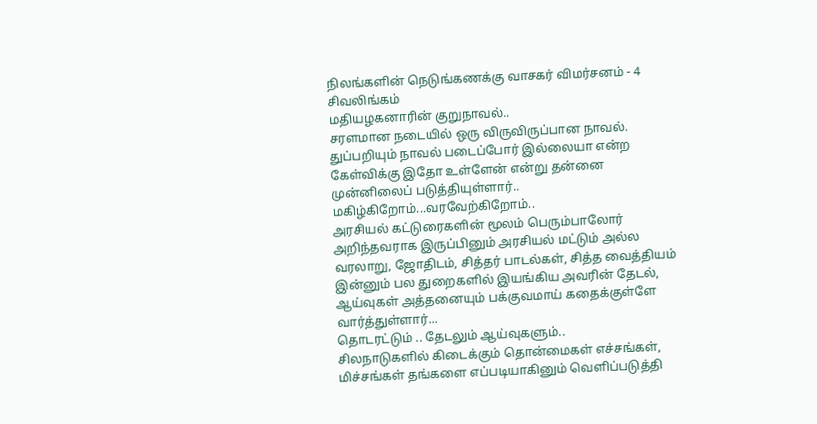நிலங்களின் நெடுங்கணக்கு வாசகர் விமர்சனம் - 4 சிவலிங்கம்
மதியழகனாரின் குறுநாவல்..
சரளமான நடையில் ஒரு விருவிருப்பான நாவல். துப்பறியும் நாவல் படைப்போர் இல்லையா என்ற கேள்விக்கு இதோ உள்ளேன் என்று தன்னை முன்னிலைப் படுத்தியுள்ளார்.. மகிழ்கிறோம்...வரவேற்கிறோம்..
அரசியல் கட்டுரைகளின் மூலம் பெரும்பாலோர் அறிந்தவராக இருப்பினும் அரசியல் மட்டும் அல்ல வரலாறு, ஜோதிடம், சித்தர் பாடல்கள், சித்த வைத்தியம் இன்னும் பல துறைகளில் இயங்கிய அவரின் தேடல், ஆய்வுகள் அத்தனையும் பக்குவமாய் கதைக்குள்ளே வார்த்துள்ளார்...
தொடரட்டும் .. தேடலும் ஆய்வுகளும்..
சிலநாடுகளில் கிடைக்கும் தொன்மைகள் எச்சங்கள், மிச்சங்கள் தங்களை எப்படியாகினும் வெளிப்படுத்தி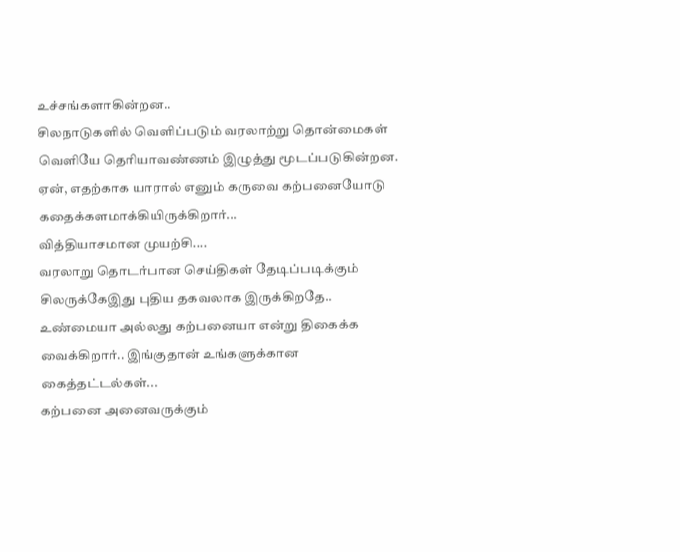உச்சங்களாகின்றன..
சிலநாடுகளில் வெளிப்படும் வரலாற்று தொன்மைகள் வெளியே தெரியாவண்ணம் இழுத்து மூடப்படுகின்றன. ஏன், எதற்காக யாரால் எனும் கருவை கற்பனையோடு கதைக்களமாக்கியிருக்கிறார்...
வித்தியாசமான முயற்சி....
வரலாறு தொடர்பான செய்திகள் தேடிப்படிக்கும் சிலருக்கேஇது புதிய தகவலாக இருக்கிறதே.. உண்மையா அல்லது கற்பனையா என்று திகைக்க வைக்கிறார்.. இங்குதான் உங்களுக்கான கைத்தட்டல்கள்...
கற்பனை அனைவருக்கும்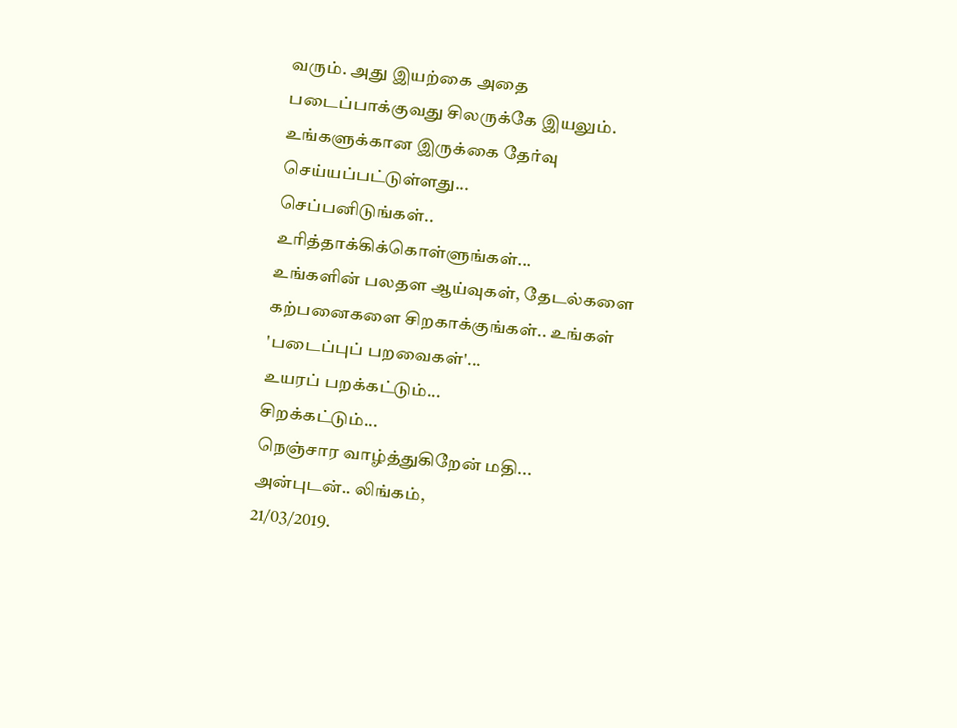வரும். அது இயற்கை அதை படைப்பாக்குவது சிலருக்கே இயலும். உங்களுக்கான இருக்கை தேர்வு செய்யப்பட்டுள்ளது...
செப்பனிடுங்கள்.. உரித்தாக்கிக்கொள்ளுங்கள்...
உங்களின் பலதள ஆய்வுகள், தேடல்களை கற்பனைகளை சிறகாக்குங்கள்.. உங்கள் 'படைப்புப் பறவைகள்'...
உயரப் பறக்கட்டும்...
சிறக்கட்டும்...
நெஞ்சார வாழ்த்துகிறேன் மதி...
அன்புடன்.. லிங்கம்,
21/03/2019.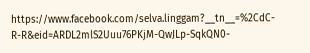https://www.facebook.com/selva.linggam?__tn__=%2CdC-R-R&eid=ARDL2mlS2Uuu76PKjM-QwJLp-SqkQN0-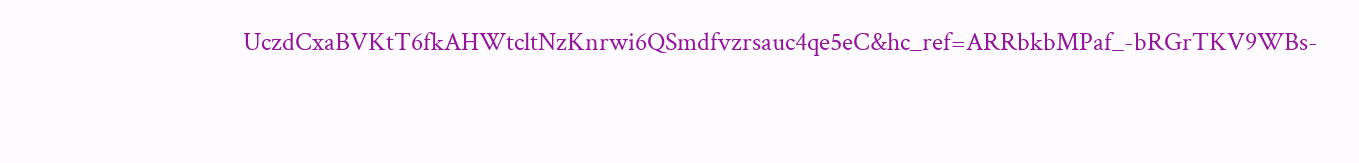UczdCxaBVKtT6fkAHWtcltNzKnrwi6QSmdfvzrsauc4qe5eC&hc_ref=ARRbkbMPaf_-bRGrTKV9WBs-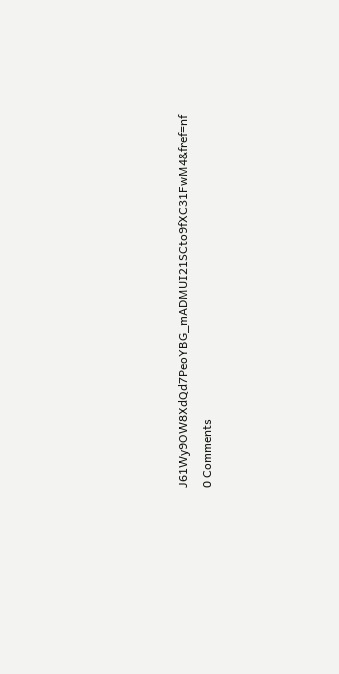J61Wy9OW8XdQd7PeoYBG_mADMUI21SCto9fXC31FwM4&fref=nf
0 Comments